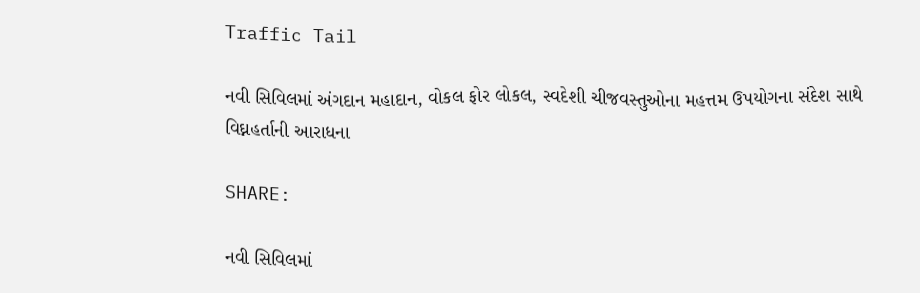Traffic Tail

નવી સિવિલમાં અંગદાન મહાદાન, વોકલ ફોર લોકલ, સ્વદેશી ચીજવસ્તુઓના મહત્તમ ઉપયોગના સંદેશ સાથે વિઘ્નહર્તાની આરાધના

SHARE:

નવી સિવિલમાં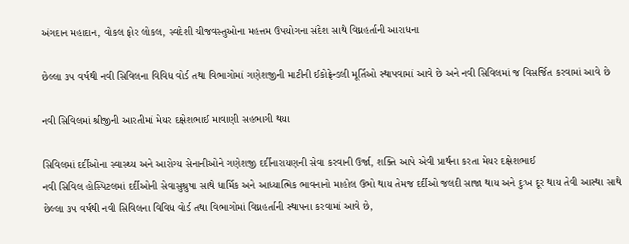અંગદાન મહાદાન, વોકલ ફોર લોકલ, સ્વદેશી ચીજવસ્તુઓના મહત્તમ ઉપયોગના સંદેશ સાથે વિઘ્નહર્તાની આરાધના

છેલ્લા ૩૫ વર્ષથી નવી સિવિલના વિવિધ વોર્ડ તથા વિભાગોમાં ગણેશજીની માટીની ઈકોફ્રેન્ડલી મૂર્તિઓ સ્થાપવામાં આવે છે અને નવી સિવિલમાં જ વિસર્જિત કરવામાં આવે છે

નવી સિવિલમાં શ્રીજીની આરતીમાં મેયર દક્ષેશભાઈ માવાણી સહભાગી થયા

સિવિલમાં દર્દીઓના સ્વાસ્થ્ય અને આરોગ્ય સેનાનીઓને ગણેશજી દર્દીનારાયણની સેવા કરવાની ઉર્જા, શક્તિ આપે એવી પ્રાર્થના કરતા મેયર દક્ષેશભાઈ
નવી સિવિલ હોસ્પિટલમાં દર્દીઓની સેવાસુશ્રુષા સાથે ધાર્મિક અને આધ્યાત્મિક ભાવનાનો માહોલ ઉભો થાય તેમજ દર્દીઓ જલદી સાજા થાય અને દુઃખ દૂર થાય તેવી આસ્થા સાથે છેલ્લા ૩૫ વર્ષથી નવી સિવિલના વિવિધ વોર્ડ તથા વિભાગોમાં વિઘ્નહર્તાની સ્થાપના કરવામાં આવે છે,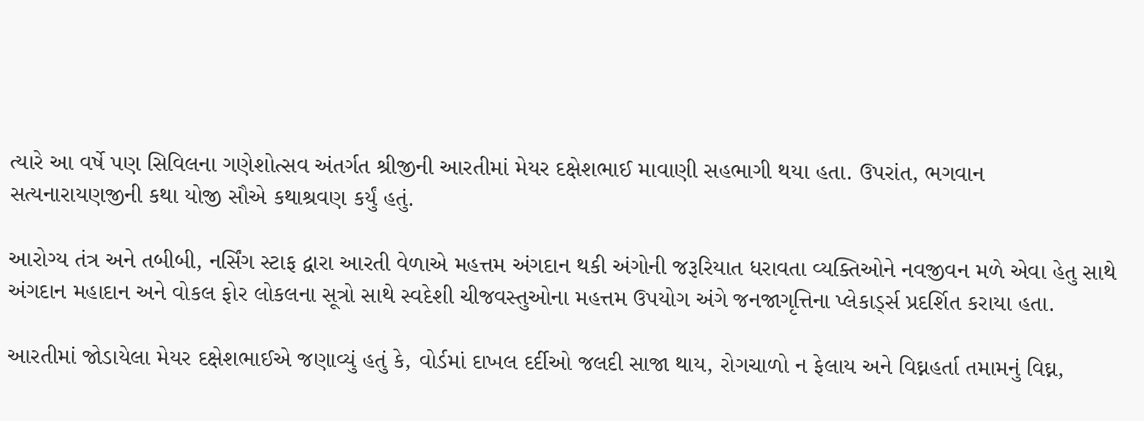ત્યારે આ વર્ષે પણ સિવિલના ગણેશોત્સવ અંતર્ગત શ્રીજીની આરતીમાં મેયર દક્ષેશભાઈ માવાણી સહભાગી થયા હતા. ઉપરાંત, ભગવાન સત્યનારાયણજીની કથા યોજી સૌએ કથાશ્રવણ કર્યું હતું.

આરોગ્ય તંત્ર અને તબીબી, નર્સિંગ સ્ટાફ દ્વારા આરતી વેળાએ મહત્તમ અંગદાન થકી અંગોની જરૂરિયાત ધરાવતા વ્યક્તિઓને નવજીવન મળે એવા હેતુ સાથે અંગદાન મહાદાન અને વોકલ ફોર લોકલના સૂત્રો સાથે સ્વદેશી ચીજવસ્તુઓના મહત્તમ ઉપયોગ અંગે જનજાગૃત્તિના પ્લેકાર્ડ્સ પ્રદર્શિત કરાયા હતા.

આરતીમાં જોડાયેલા મેયર દક્ષેશભાઈએ જણાવ્યું હતું કે, વોર્ડમાં દાખલ દર્દીઓ જલદી સાજા થાય, રોગચાળો ન ફેલાય અને વિઘ્નહર્તા તમામનું વિઘ્ન,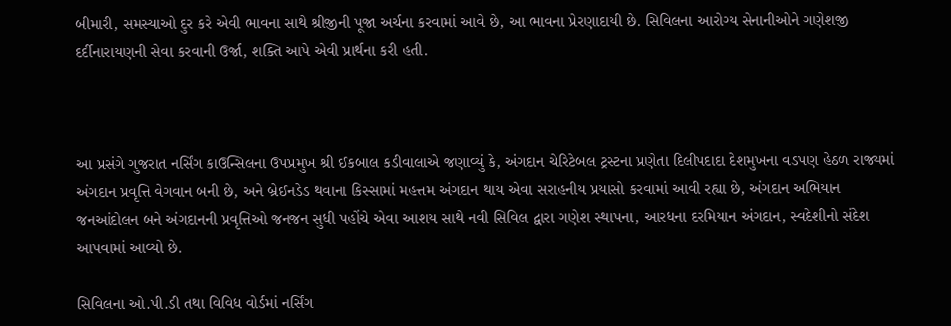બીમારી, સમસ્યાઓ દુર કરે એવી ભાવના સાથે શ્રીજીની પૂજા અર્ચના કરવામાં આવે છે, આ ભાવના પ્રેરણાદાયી છે. સિવિલના આરોગ્ય સેનાનીઓને ગણેશજી દર્દીનારાયણની સેવા કરવાની ઉર્જા, શક્તિ આપે એવી પ્રાર્થના કરી હતી.



આ પ્રસંગે ગુજરાત નર્સિંગ કાઉન્સિલના ઉપપ્રમુખ શ્રી ઈકબાલ કડીવાલાએ જણાવ્યું કે, અંગદાન ચેરિટેબલ ટ્રસ્ટના પ્રણેતા દિલીપદાદા દેશમુખના વડપણ હેઠળ રાજ્યમાં અંગદાન પ્રવૃત્તિ વેગવાન બની છે, અને બ્રેઈનડેડ થવાના કિસ્સામાં મહત્તમ અંગદાન થાય એવા સરાહનીય પ્રયાસો કરવામાં આવી રહ્યા છે, અંગદાન અભિયાન જનઆંદોલન બને અંગદાનની પ્રવૃત્તિઓ જનજન સુધી પહોંચે એવા આશય સાથે નવી સિવિલ દ્વારા ગણેશ સ્થાપના, આરધના દરમિયાન અંગદાન, સ્વદેશીનો સંદેશ આપવામાં આવ્યો છે.

સિવિલના ઓ.પી.ડી તથા વિવિધ વોર્ડમાં નર્સિંગ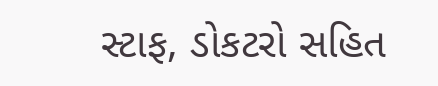સ્ટાફ, ડોકટરો સહિત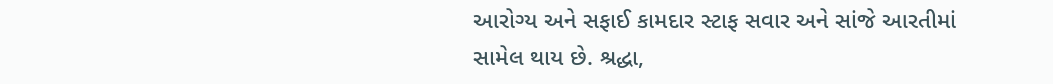આરોગ્ય અને સફાઈ કામદાર સ્ટાફ સવાર અને સાંજે આરતીમાં સામેલ થાય છે. શ્રદ્ધા,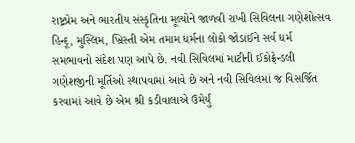રાષ્ટ્રપ્રેમ અને ભારતીય સંસ્કૃતિના મૂલ્યોને જાળવી રાખી સિવિલના ગણેશોત્સવ હિન્દૂ, મુસ્લિમ, ખ્રિસ્તી એમ તમામ ધર્મના લોકો જોડાઈને સર્વ ધર્મ સમભાવનો સંદેશ પણ આપે છે. નવી સિવિલમાં માટીની ઈકોફ્રેન્ડલી ગણેશજીની મૂર્તિઓ સ્થાપવામાં આવે છે અને નવી સિવિલમાં જ વિસર્જિત કરવામાં આવે છે એમ શ્રી કડીવાલાએ ઉમેર્યું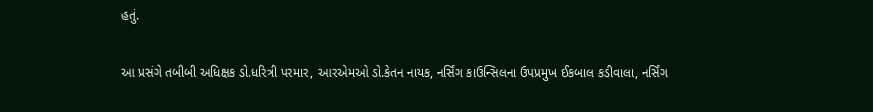હતું.

આ પ્રસંગે તબીબી અધિક્ષક ડો.ધરિત્રી પરમાર, આરએમઓ ડો.કેતન નાયક, નર્સિંગ કાઉન્સિલના ઉપપ્રમુખ ઈકબાલ કડીવાલા, નર્સિંગ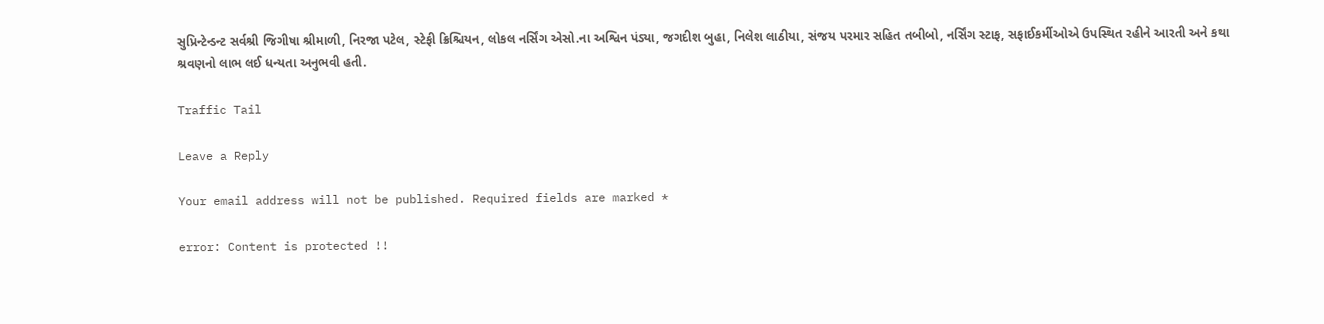સુપ્રિન્ટેન્ડન્ટ સર્વશ્રી જિગીષા શ્રીમાળી, નિરજા પટેલ, સ્ટેફી ક્રિશ્ચિયન, લોકલ નર્સિંગ એસો.ના અશ્વિન પંડ્યા, જગદીશ બુહા, નિલેશ લાઠીયા, સંજય પરમાર સહિત તબીબો, નર્સિંગ સ્ટાફ, સફાઈકર્મીઓએ ઉપસ્થિત રહીને આરતી અને કથા શ્રવણનો લાભ લઈ ધન્યતા અનુભવી હતી.

Traffic Tail

Leave a Reply

Your email address will not be published. Required fields are marked *

error: Content is protected !!